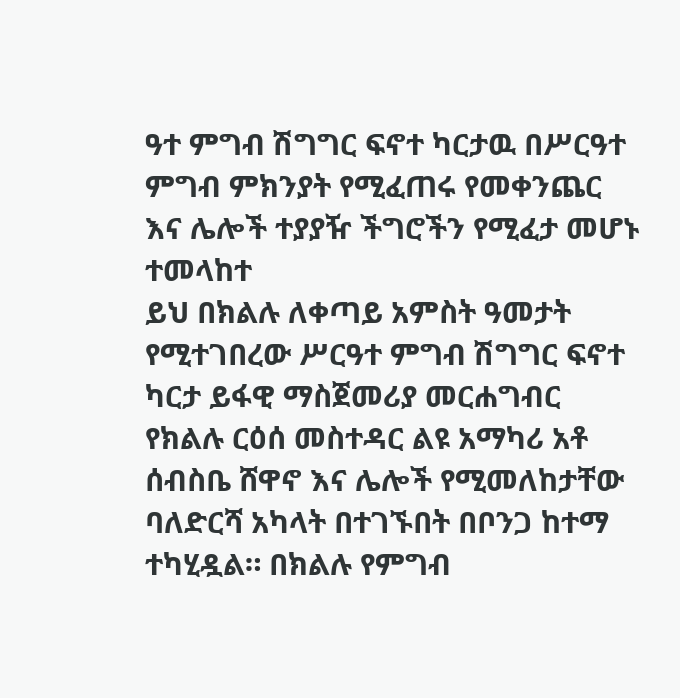ዓተ ምግብ ሽግግር ፍኖተ ካርታዉ በሥርዓተ ምግብ ምክንያት የሚፈጠሩ የመቀንጨር እና ሌሎች ተያያዥ ችግሮችን የሚፈታ መሆኑ ተመላከተ
ይህ በክልሉ ለቀጣይ አምስት ዓመታት የሚተገበረው ሥርዓተ ምግብ ሽግግር ፍኖተ ካርታ ይፋዊ ማስጀመሪያ መርሐግብር የክልሉ ርዕሰ መስተዳር ልዩ አማካሪ አቶ ሰብስቤ ሸዋኖ እና ሌሎች የሚመለከታቸው ባለድርሻ አካላት በተገኙበት በቦንጋ ከተማ ተካሂዷል። በክልሉ የምግብ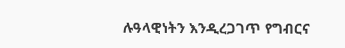ሉዓላዊነትን እንዲረጋገጥ የግብርና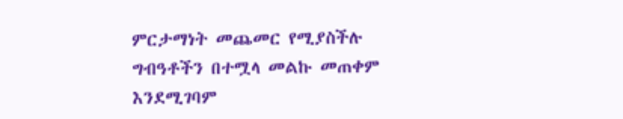ምርታማነት መጨመር የሚያስችሉ ግብዓቶችን በተሟላ መልኩ መጠቀም እንደሚገባም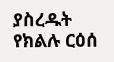ያስረዱት የክልሉ ርዕሰ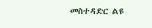መስተዳድር ልዩ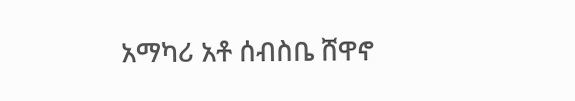አማካሪ አቶ ሰብስቤ ሸዋኖ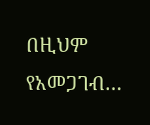በዚህም የአመጋገብ…